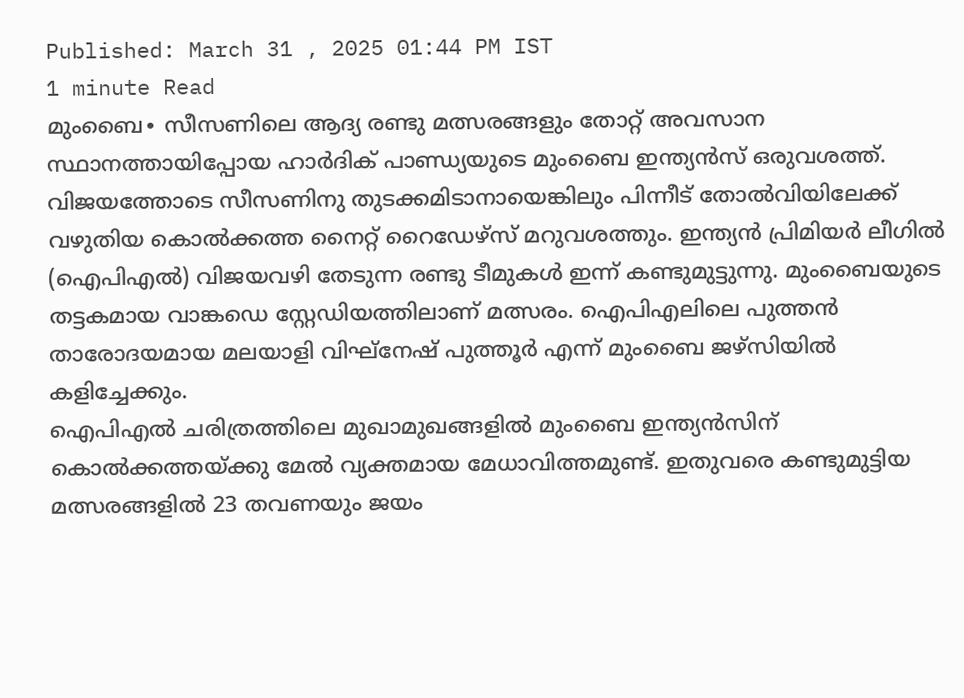Published: March 31 , 2025 01:44 PM IST
1 minute Read
മുംബൈ∙ സീസണിലെ ആദ്യ രണ്ടു മത്സരങ്ങളും തോറ്റ് അവസാന സ്ഥാനത്തായിപ്പോയ ഹാർദിക് പാണ്ഡ്യയുടെ മുംബൈ ഇന്ത്യൻസ് ഒരുവശത്ത്. വിജയത്തോടെ സീസണിനു തുടക്കമിടാനായെങ്കിലും പിന്നീട് തോൽവിയിലേക്ക് വഴുതിയ കൊൽക്കത്ത നൈറ്റ് റൈഡേഴ്സ് മറുവശത്തും. ഇന്ത്യൻ പ്രിമിയർ ലീഗിൽ (ഐപിഎൽ) വിജയവഴി തേടുന്ന രണ്ടു ടീമുകൾ ഇന്ന് കണ്ടുമുട്ടുന്നു. മുംബൈയുടെ തട്ടകമായ വാങ്കഡെ സ്റ്റേഡിയത്തിലാണ് മത്സരം. ഐപിഎലിലെ പുത്തൻ താരോദയമായ മലയാളി വിഘ്നേഷ് പുത്തൂർ എന്ന് മുംബൈ ജഴ്സിയിൽ കളിച്ചേക്കും.
ഐപിഎൽ ചരിത്രത്തിലെ മുഖാമുഖങ്ങളിൽ മുംബൈ ഇന്ത്യൻസിന് കൊൽക്കത്തയ്ക്കു മേൽ വ്യക്തമായ മേധാവിത്തമുണ്ട്. ഇതുവരെ കണ്ടുമുട്ടിയ മത്സരങ്ങളിൽ 23 തവണയും ജയം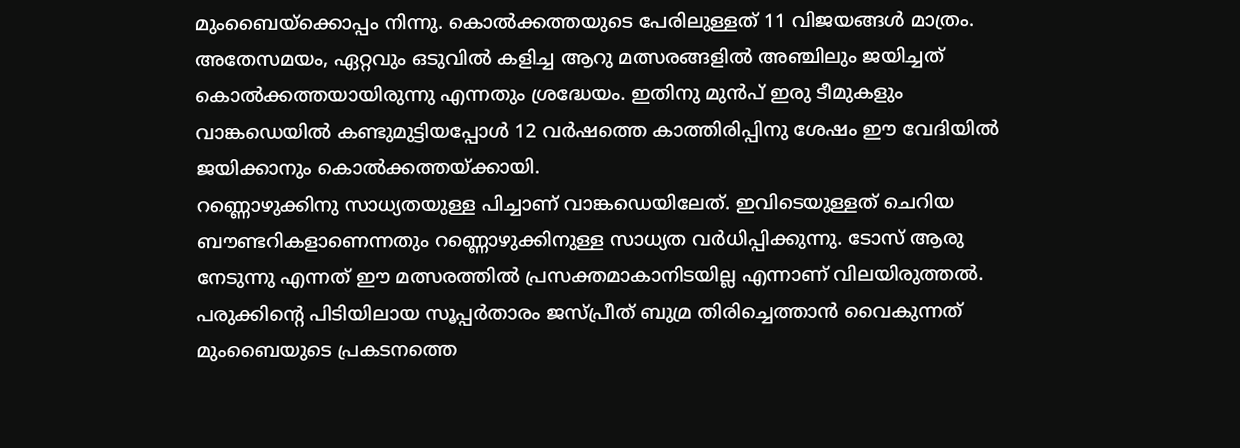മുംബൈയ്ക്കൊപ്പം നിന്നു. കൊൽക്കത്തയുടെ പേരിലുള്ളത് 11 വിജയങ്ങൾ മാത്രം. അതേസമയം, ഏറ്റവും ഒടുവിൽ കളിച്ച ആറു മത്സരങ്ങളിൽ അഞ്ചിലും ജയിച്ചത് കൊൽക്കത്തയായിരുന്നു എന്നതും ശ്രദ്ധേയം. ഇതിനു മുൻപ് ഇരു ടീമുകളും വാങ്കഡെയിൽ കണ്ടുമുട്ടിയപ്പോൾ 12 വർഷത്തെ കാത്തിരിപ്പിനു ശേഷം ഈ വേദിയിൽ ജയിക്കാനും കൊൽക്കത്തയ്ക്കായി.
റണ്ണൊഴുക്കിനു സാധ്യതയുള്ള പിച്ചാണ് വാങ്കഡെയിലേത്. ഇവിടെയുള്ളത് ചെറിയ ബൗണ്ടറികളാണെന്നതും റണ്ണൊഴുക്കിനുള്ള സാധ്യത വർധിപ്പിക്കുന്നു. ടോസ് ആരു നേടുന്നു എന്നത് ഈ മത്സരത്തിൽ പ്രസക്തമാകാനിടയില്ല എന്നാണ് വിലയിരുത്തൽ.
പരുക്കിന്റെ പിടിയിലായ സൂപ്പർതാരം ജസ്പ്രീത് ബുമ്ര തിരിച്ചെത്താൻ വൈകുന്നത് മുംബൈയുടെ പ്രകടനത്തെ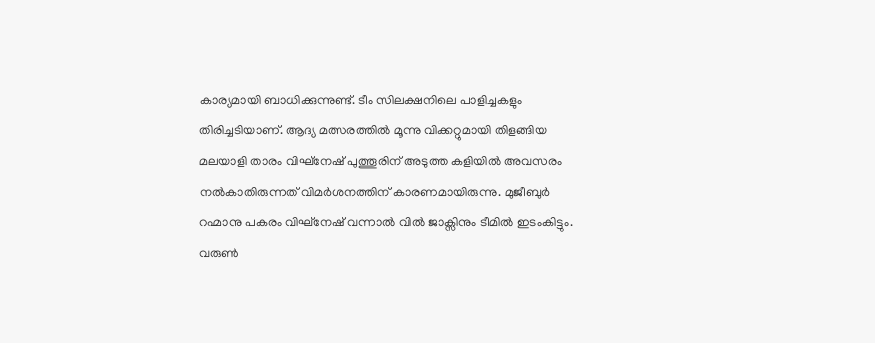കാര്യമായി ബാധിക്കുന്നുണ്ട്. ടീം സിലക്ഷനിലെ പാളിച്ചകളും തിരിച്ചടിയാണ്. ആദ്യ മത്സരത്തിൽ മൂന്നു വിക്കറ്റുമായി തിളങ്ങിയ മലയാളി താരം വിഘ്നേഷ് പുത്തൂരിന് അടുത്ത കളിയിൽ അവസരം നൽകാതിരുന്നത് വിമർശനത്തിന് കാരണമായിരുന്നു. മുജീബുർ റഹ്മാനു പകരം വിഘ്നേഷ് വന്നാൽ വിൽ ജാക്സിനും ടീമിൽ ഇടംകിട്ടും. വരുൺ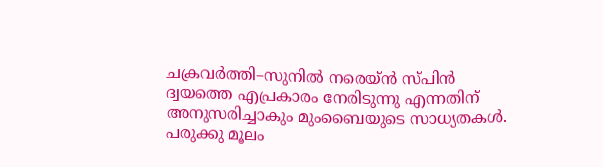ചക്രവർത്തി–സുനിൽ നരെയ്ൻ സ്പിൻ ദ്വയത്തെ എപ്രകാരം നേരിടുന്നു എന്നതിന് അനുസരിച്ചാകും മുംബൈയുടെ സാധ്യതകൾ.
പരുക്കു മൂലം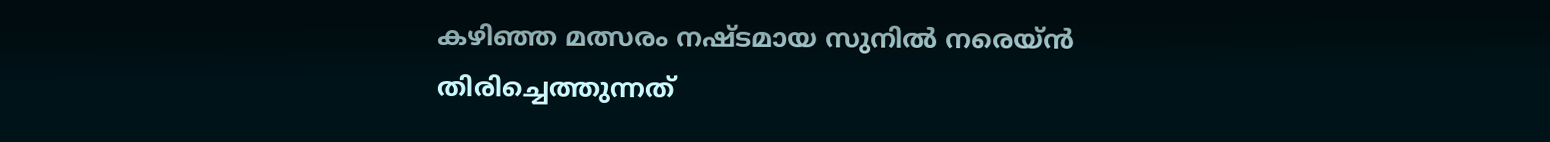കഴിഞ്ഞ മത്സരം നഷ്ടമായ സുനിൽ നരെയ്ൻ തിരിച്ചെത്തുന്നത്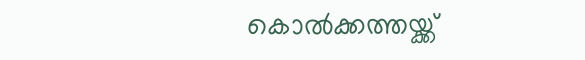കൊൽക്കത്തയ്ക്ക്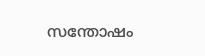സന്തോഷം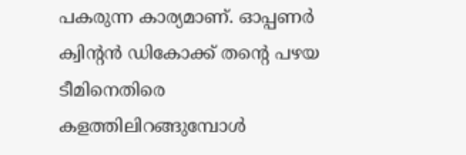പകരുന്ന കാര്യമാണ്. ഓപ്പണർ ക്വിന്റൻ ഡികോക്ക് തന്റെ പഴയ ടീമിനെതിരെ കളത്തിലിറങ്ങുമ്പോൾ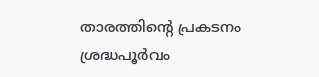താരത്തിന്റെ പ്രകടനം ശ്രദ്ധപൂർവം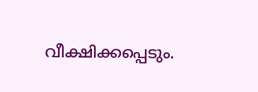വീക്ഷിക്കപ്പെടും.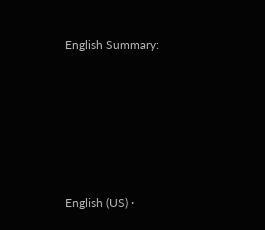English Summary:








English (US) ·